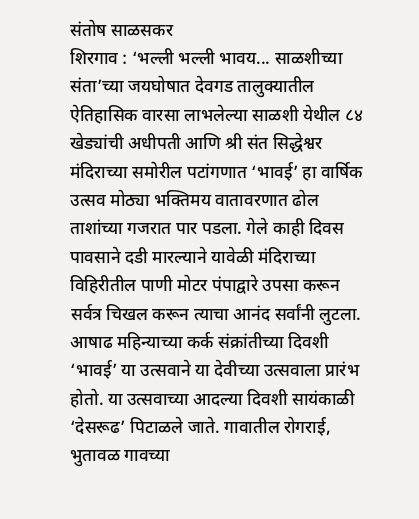संतोष साळसकर
शिरगाव : ‘भल्ली भल्ली भावय... साळशीच्या संता’च्या जयघोषात देवगड तालुक्यातील ऐतिहासिक वारसा लाभलेल्या साळशी येथील ८४ खेड्यांची अधीपती आणि श्री संत सिद्धेश्वर मंदिराच्या समोरील पटांगणात ‘भावई’ हा वार्षिक उत्सव मोठ्या भक्तिमय वातावरणात ढोल ताशांच्या गजरात पार पडला. गेले काही दिवस पावसाने दडी मारल्याने यावेळी मंदिराच्या विहिरीतील पाणी मोटर पंपाद्वारे उपसा करून सर्वत्र चिखल करून त्याचा आनंद सर्वांनी लुटला.
आषाढ महिन्याच्या कर्क संक्रांतीच्या दिवशी ‘भावई’ या उत्सवाने या देवीच्या उत्सवाला प्रारंभ होतो. या उत्सवाच्या आदल्या दिवशी सायंकाळी ‘देसरूढ’ पिटाळले जाते. गावातील रोगराई, भुतावळ गावच्या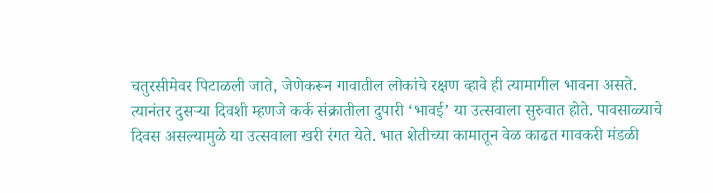चतुरसीमेवर पिटाळली जाते, जेणेकरून गावातील लोकांचे रक्षण व्हावे ही त्यामागील भावना असते.
त्यानंतर दुसऱ्या दिवशी म्हणजे कर्क संक्रातीला दुपारी ‘भावई’ या उत्सवाला सुरुवात होते. पावसाळ्याचे दिवस असल्यामुळे या उत्सवाला खरी रंगत येते. भात शेतीच्या कामातून वेळ काढत गावकरी मंडळी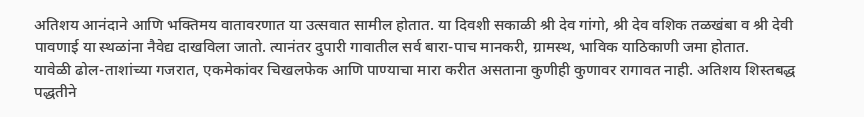अतिशय आनंदाने आणि भक्तिमय वातावरणात या उत्सवात सामील होतात. या दिवशी सकाळी श्री देव गांगो, श्री देव वशिक तळखंबा व श्री देवी पावणाई या स्थळांना नैवेद्य दाखविला जातो. त्यानंतर दुपारी गावातील सर्व बारा-पाच मानकरी, ग्रामस्थ, भाविक याठिकाणी जमा होतात.
यावेळी ढोल-ताशांच्या गजरात, एकमेकांवर चिखलफेक आणि पाण्याचा मारा करीत असताना कुणीही कुणावर रागावत नाही. अतिशय शिस्तबद्ध पद्धतीने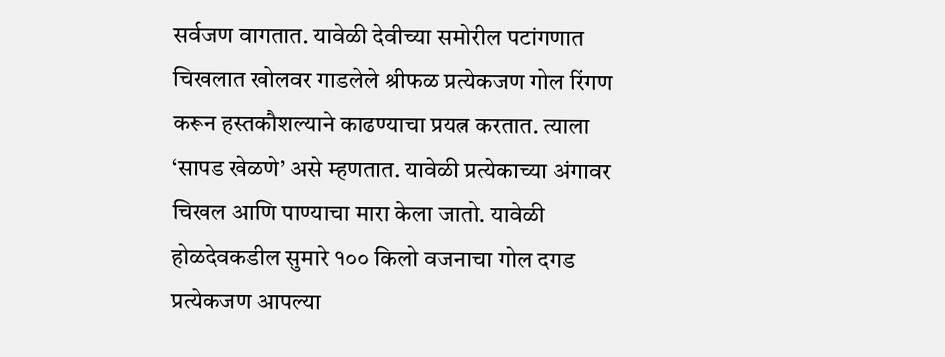सर्वजण वागतात. यावेळी देवीच्या समोरील पटांगणात चिखलात खोलवर गाडलेले श्रीफळ प्रत्येकजण गोल रिंगण करून हस्तकौशल्याने काढण्याचा प्रयत्न करतात. त्याला ‘सापड खेळणे’ असे म्हणतात. यावेळी प्रत्येकाच्या अंगावर चिखल आणि पाण्याचा मारा केला जातो. यावेळी होळदेवकडील सुमारे १०० किलो वजनाचा गोल दगड प्रत्येकजण आपल्या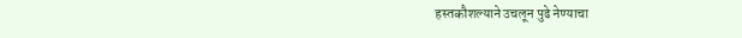हस्तकौशल्याने उचलून पुढे नेण्याचा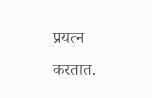प्रयत्न करतात.